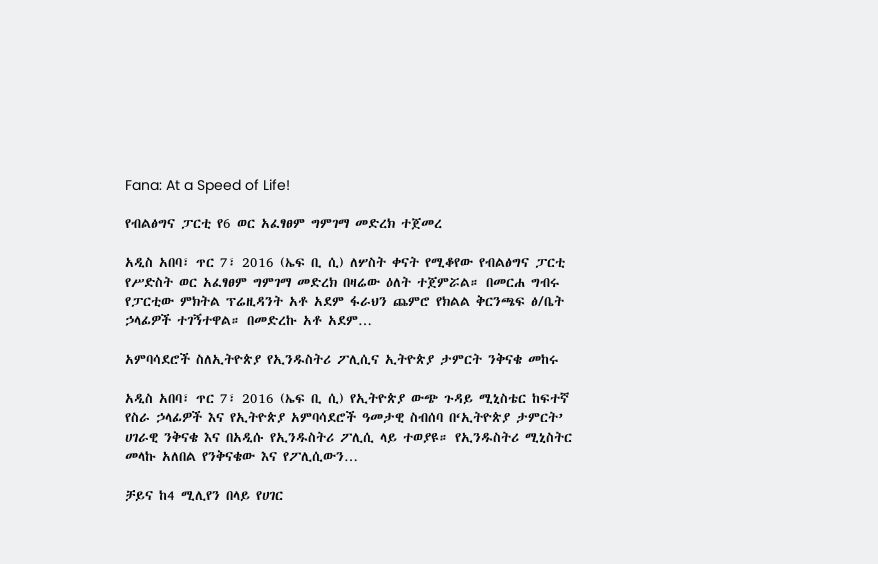Fana: At a Speed of Life!

የብልፅግና ፓርቲ የ6 ወር አፈፃፀም ግምገማ መድረክ ተጀመረ

አዲስ አበባ፣ ጥር 7፣ 2016 (ኤፍ ቢ ሲ) ለሦስት ቀናት የሚቆየው የብልፅግና ፓርቲ የሥድስት ወር አፈፃፀም ግምገማ መድረክ በዛሬው ዕለት ተጀምሯል። በመርሐ ግብሩ የፓርቲው ምክትል ፕሬዚዳንት አቶ አደም ፋራህን ጨምሮ የክልል ቅርንጫፍ ፅ/ቤት ኃላፊዎች ተገኝተዋል። በመድረኩ አቶ አደም…

አምባሳደሮች ስለኢትዮጵያ የኢንዱስትሪ ፖሊሲና ኢትዮጵያ ታምርት ንቅናቄ መከሩ

አዲስ አበባ፣ ጥር 7፣ 2016 (ኤፍ ቢ ሲ) የኢትዮጵያ ውጭ ጉዳይ ሚኒስቴር ከፍተኛ የስራ ኃላፊዎች እና የኢትዮጵያ አምባሳደሮች ዓመታዊ ስብሰባ በ‘ኢትዮጵያ ታምርት’ ሀገራዊ ንቅናቄ እና በአዲሱ የኢንዱስትሪ ፖሊሲ ላይ ተወያዩ። የኢንዱስትሪ ሚኒስትር መላኩ አለበል የንቅናቄው እና የፖሊሲውን…

ቻይና ከ4 ሚሊየን በላይ የሀገር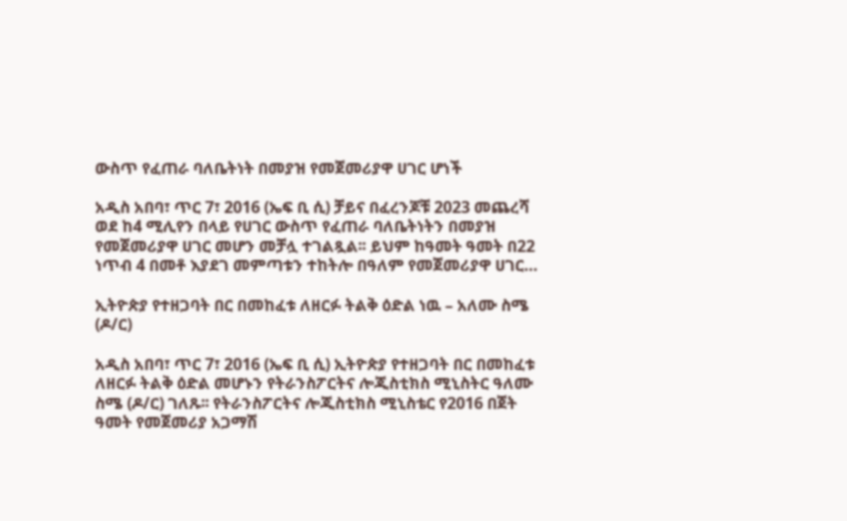ውስጥ የፈጠራ ባለቤትነት በመያዝ የመጀመሪያዋ ሀገር ሆነች

አዲስ አበባ፣ ጥር 7፣ 2016 (ኤፍ ቢ ሲ) ቻይና በፈረንጆቹ 2023 መጨረሻ ወደ ከ4 ሚሊየን በላይ የሀገር ውስጥ የፈጠራ ባለቤትነትን በመያዝ የመጀመሪያዋ ሀገር መሆን መቻሏ ተገልጿል፡፡ ይህም ከዓመት ዓመት በ22 ነጥብ 4 በመቶ እያደገ መምጣቱን ተከትሎ በዓለም የመጀመሪያዋ ሀገር…

ኢትዮጵያ የተዘጋባት በር በመከፈቱ ለዘርፉ ትልቅ ዕድል ነዉ – አለሙ ስሜ (ዶ/ር)

አዲስ አበባ፣ ጥር 7፣ 2016 (ኤፍ ቢ ሲ) ኢትዮጵያ የተዘጋባት በር በመከፈቱ ለዘርፉ ትልቅ ዕድል መሆኑን የትራንስፖርትና ሎጂስቲክስ ሚኒስትር ዓለሙ ስሜ (ዶ/ር) ገለጹ፡፡ የትራንስፖርትና ሎጂስቲክስ ሚኒስቴር የ2016 በጀት ዓመት የመጀመሪያ አጋማሽ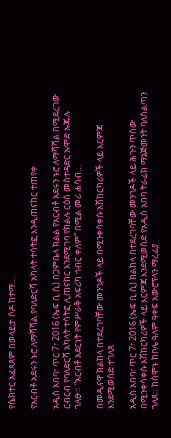የሴክተር አፈጻጸም በወላይታ ሶዶ ከተማ…

የአርብቶ አደሩን ኑሮ ለማሻሻል የባለድርሻ አካላት ተሳትፎ እንዲጠናከር ተጠየቀ

አዲስ አበባ፣ ጥር 7፣ 2016 (ኤፍ ቢ ሲ) በጋምቤላ ክልል የአርብቶ አደሩን ኑሮ ለማሻሻል በሚደረገው ርብርብ የባለድርሻ አካላት ተሳትፎ ሊጠናከር እንደሚገባ የክልሉ ርዕሰ መስተዳድር ኡሞድ ኡጁሉ ገለፁ። “አርብቶ አደርነት የምሥራቅ አፍሪካ ኅብር ቀለም” በሚል መሪ ሐሳብ…

በመዲናዋ ክልከላ በተደረገባቸው መንገዶች ላይ በሚንቀሳቀሱ አሽከርካሪዎች ላይ እርምጃ እንደሚወሰድ ተገለጸ

አዲስ አበባ፣ ጥር 7፣ 2016 (ኤፍ ቢ ሲ) ክልከላ በተደረገባቸው መንገዶች ላይ ሕጉን ጥሰው በሚንቀሳቀሱ አሽከርካሪዎች ላይ እርምጃ እንደሚወስድ የአዲስ አበባ ትራፊክ ማኔጅመንት ባለስልጣን ገለጸ። ከሰሞኑ ከቦሌ ዓለም ዓቀፍ አውሮፕላን ማረፊያ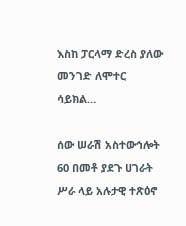እስከ ፓርላማ ድረስ ያለው መንገድ ለሞተር ሳይክል…

ሰው ሠራሽ አስተውኅሎት 60 በመቶ ያደጉ ሀገራት ሥራ ላይ አሉታዊ ተጽዕኖ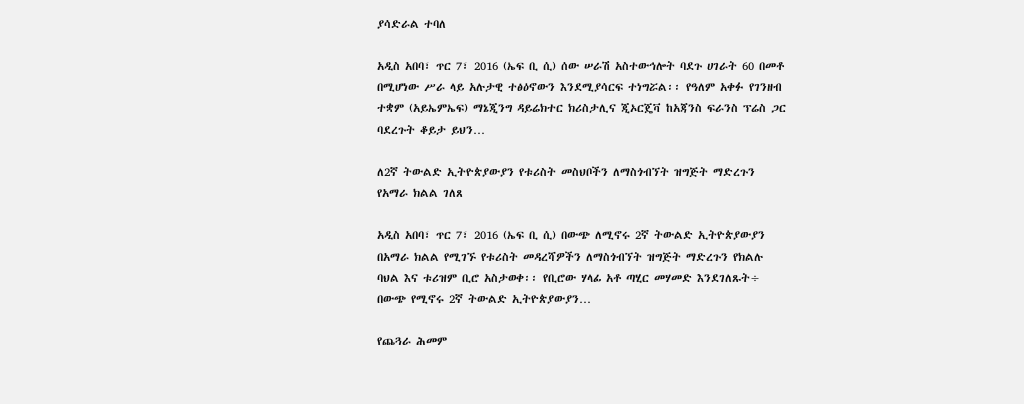ያሳድራል ተባለ

አዲስ አበባ፣ ጥር 7፣ 2016 (ኤፍ ቢ ሲ) ሰው ሠራሽ አስተውኅሎት ባደጉ ሀገራት 60 በመቶ በሚሆነው ሥራ ላይ አሉታዊ ተፅዕኖውን እንደሚያሳርፍ ተነግሯል፡፡ የዓለም አቀፉ የገንዘብ ተቋም (አይኤምኤፍ) ማኔጂንግ ዳይሬክተር ክሪስታሊና ጂኦርጄቫ ከአጃንስ ፍራንስ ፕሬስ ጋር ባደረጉት ቆይታ ይህን…

ለ2ኛ ትውልድ ኢትዮጵያውያን የቱሪስት መስህቦችን ለማስጎብኘት ዝግጅት ማድረጉን የአማራ ክልል ገለጸ

አዲስ አበባ፣ ጥር 7፣ 2016 (ኤፍ ቢ ሲ) በውጭ ለሚኖሩ 2ኛ ትውልድ ኢትዮጵያውያን በአማራ ክልል የሚገኙ የቱሪስት መዳረሻዎችን ለማስጎብኘት ዝግጅት ማድረጉን የክልሉ ባህል እና ቱሪዝም ቢሮ አስታወቀ፡፡ የቢሮው ሃላፊ አቶ ጣሂር መሃመድ እንደገለጹት÷ በውጭ የሚኖሩ 2ኛ ትውልድ ኢትዮጵያውያን…

የጨጓራ ሕመም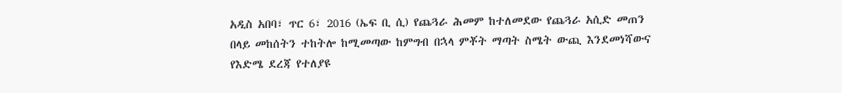አዲስ አበባ፣ ጥር 6፣ 2016 (ኤፍ ቢ ሲ) የጨጓራ ሕመም ከተለመደው የጨጓራ አሲድ መጠን በላይ መከሰትን ተከትሎ ከሚመጣው ከምግብ በኋላ ምቾት ማጣት ስሜት ውጪ እንደመነሻውና የእድሜ ደረጃ የተለያዩ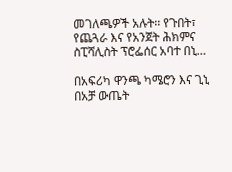መገለጫዎች አሉት፡፡ የጉበት፣ የጨጓራ እና የአንጀት ሕክምና ስፒሻሊስት ፕሮፌሰር አባተ በኒ…

በአፍሪካ ዋንጫ ካሜሮን እና ጊኒ  በአቻ ውጤት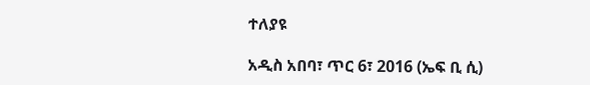ተለያዩ

አዲስ አበባ፣ ጥር 6፣ 2016 (ኤፍ ቢ ሲ)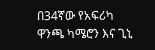በ34ኛው የአፍሪካ ዋንጫ ካሜሮን እና ጊኒ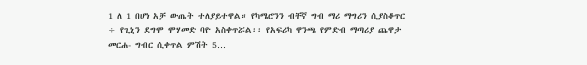1 ለ 1 በሆነ አቻ ውጤት ተለያይተዋል። የካሜሮንን ብቸኛ ግብ ማሪ ማግሪን ሲያስቆጥር ÷ የጊኒን ደግሞ ሞሃመድ ባዮ አስቀጥሯል፡፡ የአፍሪካ ዋንጫ የምድብ ማጣሪያ ጨዋታ መርሐ- ግብር ሲቀጥል ምሽት 5…